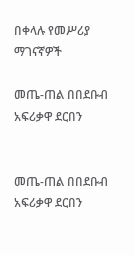በቀላሉ የመሥሪያ ማገናኛዎች

መጤ-ጠል በበደቡብ አፍሪቃዋ ደርበን


መጤ-ጠል በበደቡብ አፍሪቃዋ ደርበን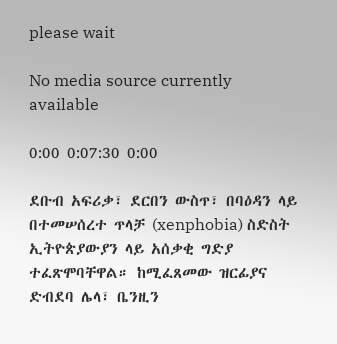please wait

No media source currently available

0:00 0:07:30 0:00

ደቡብ አፍሪቃ፣ ደርበን ውስጥ፣ በባዕዳን ላይ በተመሠሰረተ ጥላቻ (xenphobia) ስድስት ኢትዮጵያውያን ላይ አሰቃቂ ግድያ ተፈጽሞባቸዋል። ከሚፈጸመው ዝርፊያና ድብደባ ሌላ፣ ቤንዚን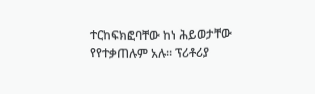ተርከፍክፎባቸው ከነ ሕይወታቸው የየተቃጠሉም አሉ። ፕሪቶሪያ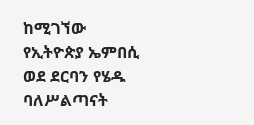ከሚገኘው የኢትዮጵያ ኤምበሲ ወደ ደርባን የሄዱ ባለሥልጣናት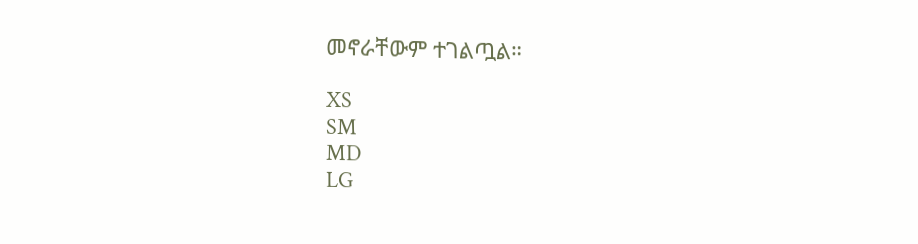መኖራቸውም ተገልጧል።

XS
SM
MD
LG